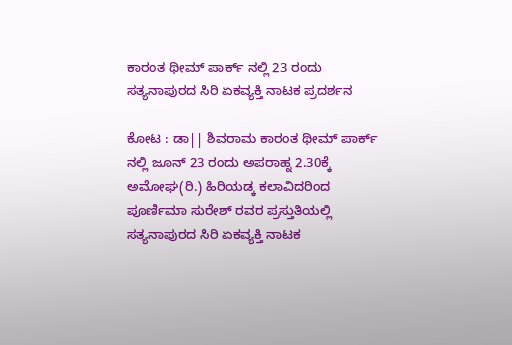ಕಾರಂತ ಥೀಮ್ ಪಾರ್ಕ್ ನಲ್ಲಿ 23 ರಂದು ಸತ್ಯನಾಪುರದ ಸಿರಿ ಏಕವ್ಯಕ್ತಿ ನಾಟಕ ಪ್ರದರ್ಶನ

ಕೋಟ : ಡಾ|| ಶಿವರಾಮ ಕಾರಂತ ಥೀಮ್ ಪಾರ್ಕ್ ನಲ್ಲಿ ಜೂನ್ 23 ರಂದು ಅಪರಾಹ್ನ 2.30ಕ್ಕೆ ಅಮೋಘ(ರಿ.) ಹಿರಿಯಡ್ಕ ಕಲಾವಿದರಿಂದ ಪೂರ್ಣಿಮಾ ಸುರೇಶ್ ರವರ ಪ್ರಸ್ತುತಿಯಲ್ಲಿ ಸತ್ಯನಾಪುರದ ಸಿರಿ ಏಕವ್ಯಕ್ತಿ ನಾಟಕ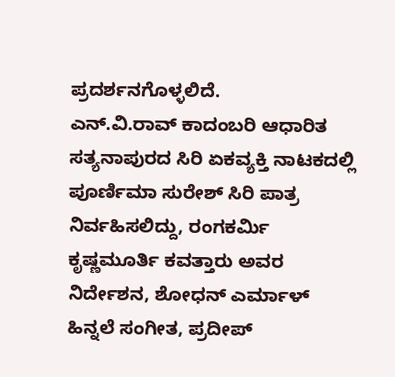ಪ್ರದರ್ಶನಗೊಳ್ಳಲಿದೆ.
ಎನ್.ವಿ.ರಾವ್ ಕಾದಂಬರಿ ಆಧಾರಿತ ಸತ್ಯನಾಪುರದ ಸಿರಿ ಏಕವ್ಯಕ್ತಿ ನಾಟಕದಲ್ಲಿ ಪೂರ್ಣಿಮಾ ಸುರೇಶ್ ಸಿರಿ ಪಾತ್ರ ನಿರ್ವಹಿಸಲಿದ್ದು, ರಂಗಕರ್ಮಿ ಕೃಷ್ಣಮೂರ್ತಿ ಕವತ್ತಾರು ಅವರ ನಿರ್ದೇಶನ, ಶೋಧನ್ ಎರ್ಮಾಳ್ ಹಿನ್ನಲೆ ಸಂಗೀತ, ಪ್ರದೀಪ್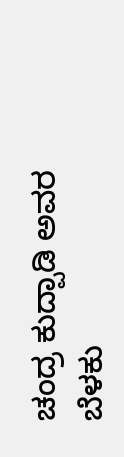ಚಂದ್ರ ಕುದ್ಪಾಡಿ ಅವರ ಬೆಳಕು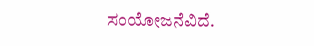ಸಂಯೋಜನೆವಿದೆ.